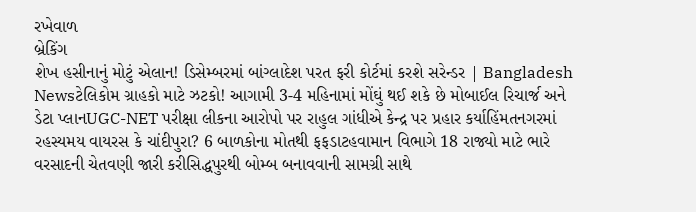રખેવાળ
બ્રેકિંગ
શેખ હસીનાનું મોટું એલાન! ડિસેમ્બરમાં બાંગ્લાદેશ પરત ફરી કોર્ટમાં કરશે સરેન્ડર | Bangladesh Newsટેલિકોમ ગ્રાહકો માટે ઝટકો! આગામી 3-4 મહિનામાં મોંઘું થઈ શકે છે મોબાઈલ રિચાર્જ અને ડેટા પ્લાનUGC-NET પરીક્ષા લીકના આરોપો પર રાહુલ ગાંધીએ કેન્દ્ર પર પ્રહાર કર્યાહિંમતનગરમાં રહસ્યમય વાયરસ કે ચાંદીપુરા? 6 બાળકોના મોતથી ફફડાટહવામાન વિભાગે 18 રાજ્યો માટે ભારે વરસાદની ચેતવણી જારી કરીસિદ્ધપુરથી બોમ્બ બનાવવાની સામગ્રી સાથે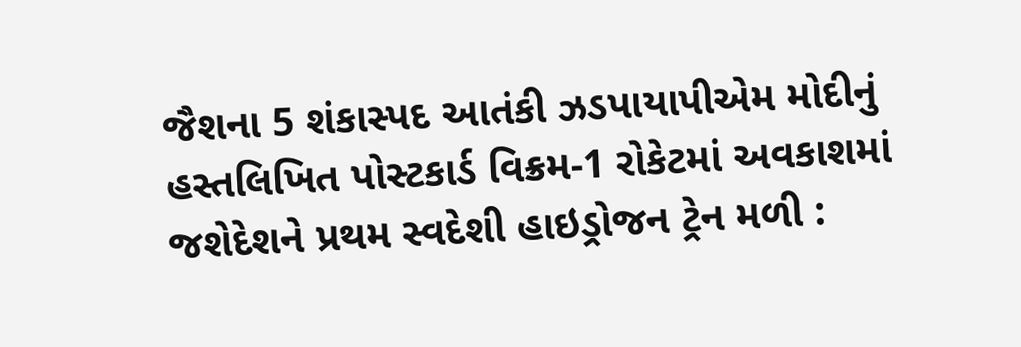જૈશના 5 શંકાસ્પદ આતંકી ઝડપાયાપીએમ મોદીનું હસ્તલિખિત પોસ્ટકાર્ડ વિક્રમ-1 રોકેટમાં અવકાશમાં જશેદેશને પ્રથમ સ્વદેશી હાઇડ્રોજન ટ્રેન મળી :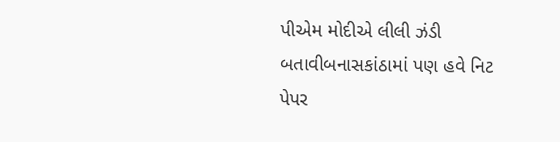પીએમ મોદીએ લીલી ઝંડી બતાવીબનાસકાંઠામાં પણ હવે નિટ પેપર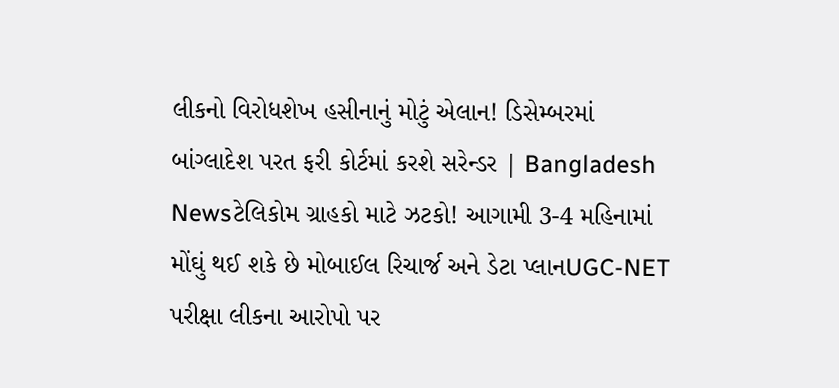લીકનો વિરોધશેખ હસીનાનું મોટું એલાન! ડિસેમ્બરમાં બાંગ્લાદેશ પરત ફરી કોર્ટમાં કરશે સરેન્ડર | Bangladesh Newsટેલિકોમ ગ્રાહકો માટે ઝટકો! આગામી 3-4 મહિનામાં મોંઘું થઈ શકે છે મોબાઈલ રિચાર્જ અને ડેટા પ્લાનUGC-NET પરીક્ષા લીકના આરોપો પર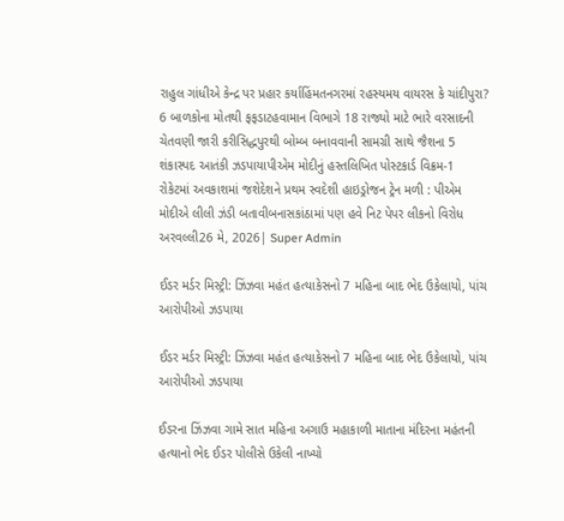રાહુલ ગાંધીએ કેન્દ્ર પર પ્રહાર કર્યાહિંમતનગરમાં રહસ્યમય વાયરસ કે ચાંદીપુરા? 6 બાળકોના મોતથી ફફડાટહવામાન વિભાગે 18 રાજ્યો માટે ભારે વરસાદની ચેતવણી જારી કરીસિદ્ધપુરથી બોમ્બ બનાવવાની સામગ્રી સાથે જૈશના 5 શંકાસ્પદ આતંકી ઝડપાયાપીએમ મોદીનું હસ્તલિખિત પોસ્ટકાર્ડ વિક્રમ-1 રોકેટમાં અવકાશમાં જશેદેશને પ્રથમ સ્વદેશી હાઇડ્રોજન ટ્રેન મળી : પીએમ મોદીએ લીલી ઝંડી બતાવીબનાસકાંઠામાં પણ હવે નિટ પેપર લીકનો વિરોધ
અરવલ્લી26 મે, 2026| Super Admin

ઈડર મર્ડર મિસ્ટ્રી: ઝિંઝવા મહંત હત્યાકેસનો 7 મહિના બાદ ભેદ ઉકેલાયો, પાંચ આરોપીઓ ઝડપાયા

ઈડર મર્ડર મિસ્ટ્રી: ઝિંઝવા મહંત હત્યાકેસનો 7 મહિના બાદ ભેદ ઉકેલાયો, પાંચ આરોપીઓ ઝડપાયા

ઈડરના ઝિંઝવા ગામે સાત મહિના અગાઉ મહાકાળી માતાના મંદિરના મહંતની હત્યાનો ભેદ ઈડર પોલીસે ઉકેલી નાખ્યો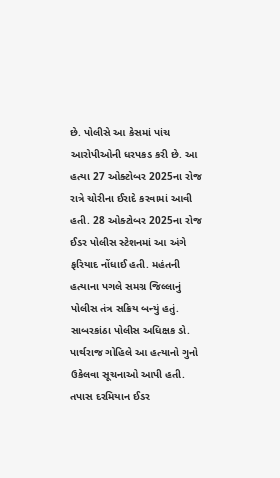છે. પોલીસે આ કેસમાં પાંચ આરોપીઓની ધરપકડ કરી છે. આ હત્યા 27 ઓક્ટોબર 2025ના રોજ રાત્રે ચોરીના ઈરાદે કરવામાં આવી હતી. 28 ઓક્ટોબર 2025ના રોજ ઈડર પોલીસ સ્ટેશનમાં આ અંગે ફરિયાદ નોંધાઈ હતી. મહંતની હત્યાના પગલે સમગ્ર જિલ્લાનું પોલીસ તંત્ર સક્રિય બન્યું હતું. સાબરકાંઠા પોલીસ અધિક્ષક ડો. પાર્થરાજ ગોહિલે આ હત્યાનો ગુનો ઉકેલવા સૂચનાઓ આપી હતી. તપાસ દરમિયાન ઈડર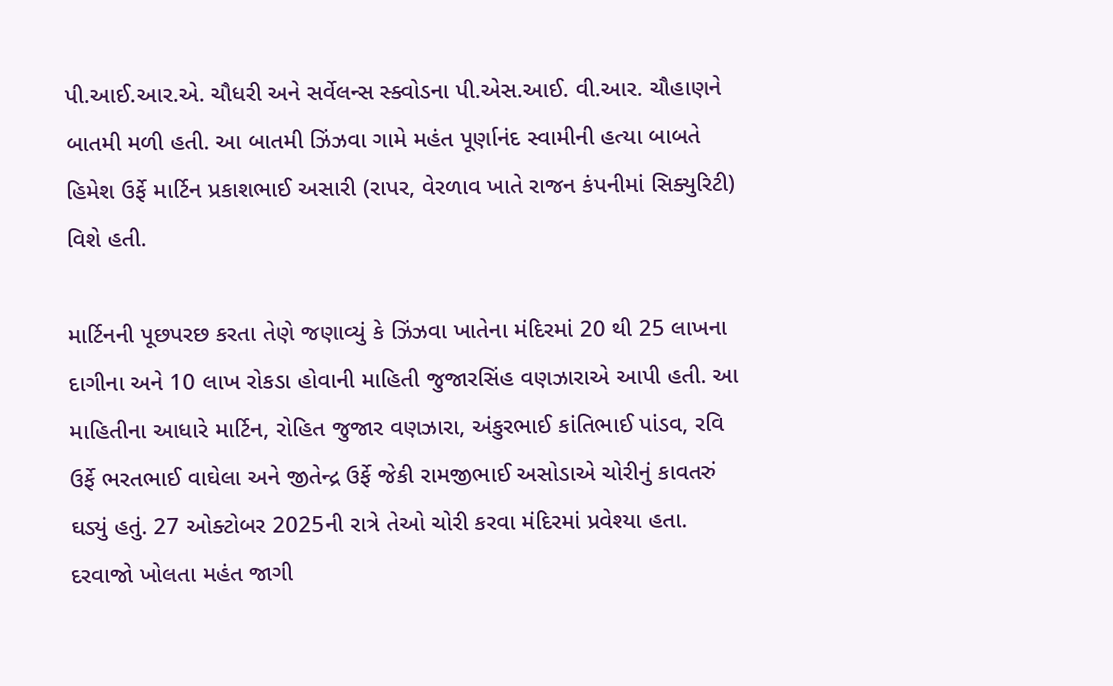પી.આઈ.આર.એ. ચૌધરી અને સર્વેલન્સ સ્ક્વોડના પી.એસ.આઈ. વી.આર. ચૌહાણને બાતમી મળી હતી. આ બાતમી ઝિંઝવા ગામે મહંત પૂર્ણાનંદ સ્વામીની હત્યા બાબતે હિમેશ ઉર્ફે માર્ટિન પ્રકાશભાઈ અસારી (રાપર, વેરળાવ ખાતે રાજન કંપનીમાં સિક્યુરિટી) વિશે હતી.

માર્ટિનની પૂછપરછ કરતા તેણે જણાવ્યું કે ઝિંઝવા ખાતેના મંદિરમાં 20 થી 25 લાખના દાગીના અને 10 લાખ રોકડા હોવાની માહિતી જુજારસિંહ વણઝારાએ આપી હતી. આ માહિતીના આધારે માર્ટિન, રોહિત જુજાર વણઝારા, અંકુરભાઈ કાંતિભાઈ પાંડવ, રવિ ઉર્ફે ભરતભાઈ વાઘેલા અને જીતેન્દ્ર ઉર્ફે જેકી રામજીભાઈ અસોડાએ ચોરીનું કાવતરું ઘડ્યું હતું. 27 ઓક્ટોબર 2025ની રાત્રે તેઓ ચોરી કરવા મંદિરમાં પ્રવેશ્યા હતા. દરવાજો ખોલતા મહંત જાગી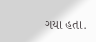ગયા હતા.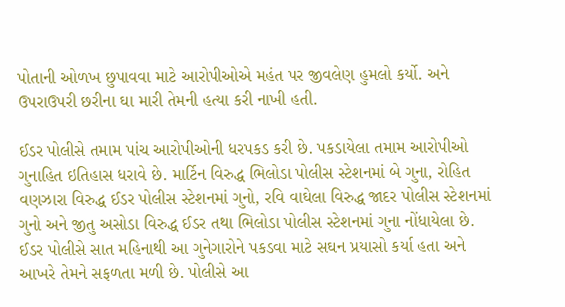પોતાની ઓળખ છુપાવવા માટે આરોપીઓએ મહંત પર જીવલેણ હુમલો કર્યો. અને ઉપરાઉપરી છરીના ઘા મારી તેમની હત્યા કરી નાખી હતી.

ઈડર પોલીસે તમામ પાંચ આરોપીઓની ધરપકડ કરી છે. પકડાયેલા તમામ આરોપીઓ ગુનાહિત ઇતિહાસ ધરાવે છે. માર્ટિન વિરુદ્ધ ભિલોડા પોલીસ સ્ટેશનમાં બે ગુના, રોહિત વણઝારા વિરુદ્ધ ઈડર પોલીસ સ્ટેશનમાં ગુનો, રવિ વાઘેલા વિરુદ્ધ જાદર પોલીસ સ્ટેશનમાં ગુનો અને જીતુ અસોડા વિરુદ્ધ ઈડર તથા ભિલોડા પોલીસ સ્ટેશનમાં ગુના નોંધાયેલા છે. ઈડર પોલીસે સાત મહિનાથી આ ગુનેગારોને પકડવા માટે સઘન પ્રયાસો કર્યા હતા અને આખરે તેમને સફળતા મળી છે. પોલીસે આ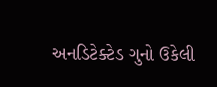અનડિટેક્ટેડ ગુનો ઉકેલી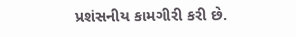પ્રશંસનીય કામગીરી કરી છે.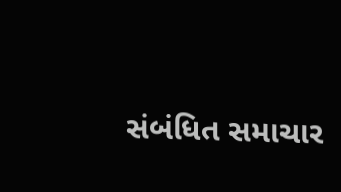સંબંધિત સમાચાર